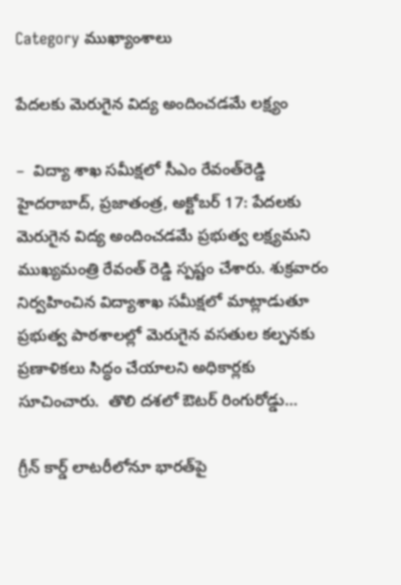Category ముఖ్యాంశాలు

పేద‌ల‌కు మెరుగైన విద్య అందించ‌డ‌మే ల‌క్ష్యం

–  విద్యా శాఖ స‌మీక్ష‌లో సీఎం రేవంత్‌రెడ్డి హైద‌రాబాద్‌, ప్ర‌జాతంత్ర‌, అక్టోబ‌ర్ 17: పేదలకు మెరుగైన విద్య అందించడమే ప్రభుత్వ లక్ష్యమ‌ని ముఖ్య‌మంత్రి రేవంత్ రెడ్డి స్ప‌ష్టం చేశారు. శుక్ర‌వారం నిర్వ‌హించిన విద్యాశాఖ స‌మీక్ష‌లో మాట్లాడుతూ  ప్రభుత్వ పాఠశాలల్లో మెరుగైన వసతుల కల్పనకు ప్రణాళికలు సిద్ధం చేయాల‌ని అధికార్ల‌కు సూచించారు.  తొలి దశలో ఔటర్ రింగురోడ్డు…

గ్రీన్‌ ‌కార్డ్ ‌లాటరీలోనూ భారత్‌పై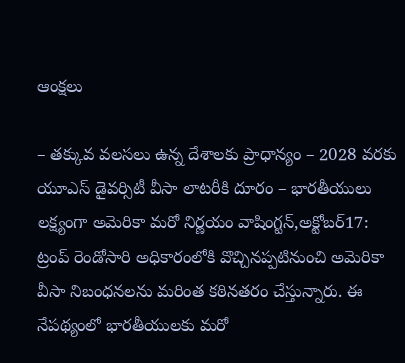ఆంక్షలు

– తక్కువ వలసలు ఉన్న దేశాలకు ప్రాధాన్యం – 2028 వరకు యూఎస్‌ ‌డైవర్సిటీ వీసా లాటరీకి దూరం – భారతీయులు లక్ష్యంగా అమెరికా మరో నిర్ణయం వాషింగ్టన్‌,అక్టోబర్‌17: ట్రంప్‌ ‌రెండోసారి అధికారంలోకి వొచ్చినప్పటినుంచి అమెరికా వీసా నిబంధనలను మరింత కఠినతరం చేస్తున్నారు. ఈ నేపథ్యంలో భారతీయులకు మరో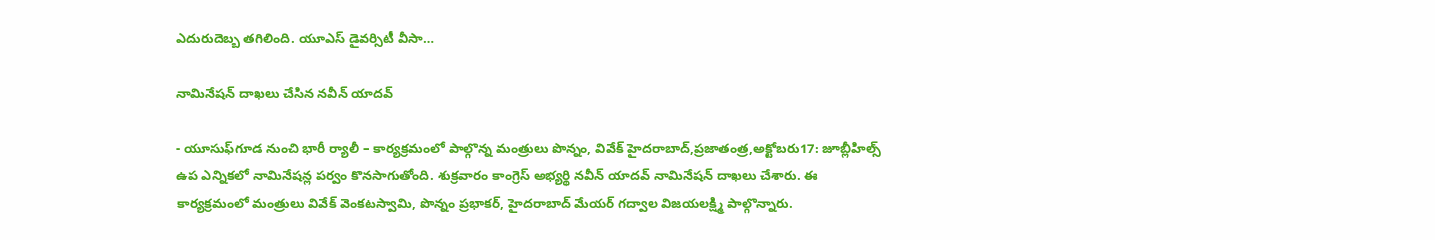ఎదురుదెబ్బ తగిలింది. యూఎస్‌ ‌డైవర్సిటీ వీసా…

నామినేషన్‌ ‌దాఖలు చేసిన నవీన్‌ ‌యాదవ్‌

- యూసుఫ్‌గూడ నుంచి భారీ ర్యాలీ – కార్యక్రమంలో పాల్గొన్న మంత్రులు పొన్నం, వివేక్‌ ‌హైదరాబాద్‌,ప్రజాతంత్ర,అక్టోబరు17: జూబ్లీహిల్స్ ఉప ఎన్నికలో నామినేషన్ల పర్వం కొనసాగుతోంది. శుక్రవారం కాంగ్రెస్‌ అభ్యర్థి నవీన్‌ ‌యాదవ్‌ ‌నామినేషన్‌ ‌దాఖలు చేశారు. ఈ కార్యక్రమంలో మంత్రులు వివేక్‌ ‌వెంకటస్వామి, పొన్నం ప్రభాకర్‌, హైదరాబాద్‌ ‌మేయర్‌ ‌గద్వాల విజయలక్ష్మి పాల్గొన్నారు.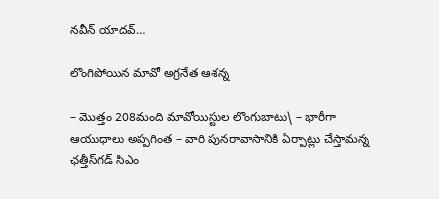నవీన్‌ ‌యాదవ్‌…

లొంగిపోయిన మావో అగ్రనేత ఆశన్న

– మొత్తం 208మంది మావోయిస్టుల లొంగుబాటు\ – భారీగా ఆయుధాలు అప్పగింత – వారి పునరావాసానికి ఏర్పాట్లు చేస్తామన్న ఛత్తీస్‌గడ్‌ ‌సిఎం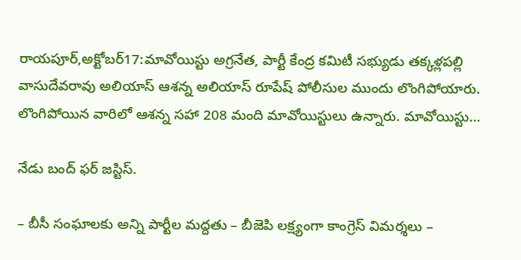రాయపూర్‌,అక్టోబర్‌17:మావోయిస్టు అగ్రనేత, పార్టీ కేంద్ర కమిటీ సభ్యుడు తక్కళ్లపల్లి వాసుదేవరావు అలియాస్‌ ఆశన్న అలియాస్‌ ‌రూపేష్‌ ‌పోలీసుల ముందు లొంగిపోయారు. లొంగిపోయిన వారిలో ఆశన్న సహా 208 మంది మావోయిస్టులు ఉన్నారు. మావోయిస్టు…

నేడు బంద్‌ ‌ఫర్‌ ‌జస్టిస్‌.

– బీసీ సంఘాలకు అన్ని పార్టీల మద్దతు – బీజెపి లక్ష్యంగా కాంగ్రెస్‌ ‌విమర్శలు –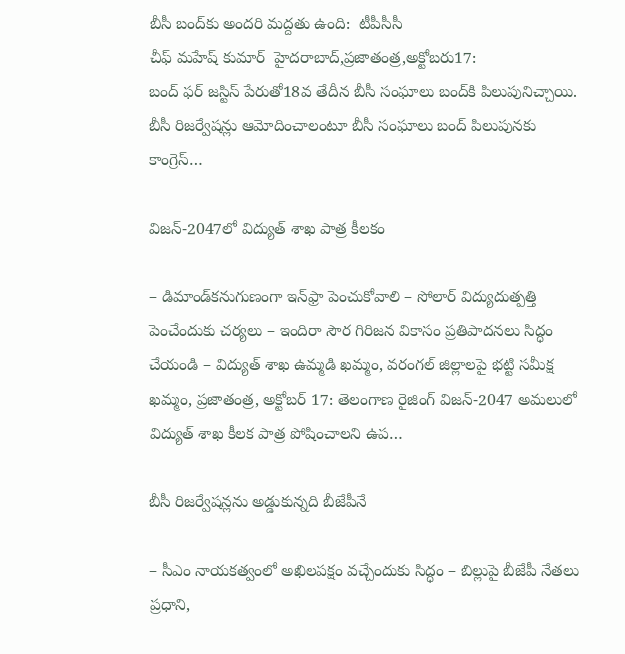బీసీ బంద్‌కు అందరి మద్దతు ఉంది:  టీపీసీసీ చీఫ్‌ ‌మహేష్‌ ‌కుమార్‌ ‌ ‌హైదరాబాద్‌,ప్రజాతంత్ర,అక్టోబరు17: బంద్‌ ‌ఫర్‌ ‌జస్టిస్‌ ‌పేరుతో18వ తేదీన బీసీ సంఘాలు బంద్‌కి పిలుపునిచ్చాయి. బీసీ రిజర్వేషన్లు ఆమోదించాలంటూ బీసీ సంఘాలు బంద్‌ పిలుపున‌కు కాంగ్రెస్‌…

విజన్‌-2047లో విద్యుత్‌ శాఖ పాత్ర కీలకం

– డిమాండ్‌కనుగుణంగా ఇన్‌ఫ్రా పెంచుకోవాలి – సోలార్‌ విద్యుదుత్పత్తి పెంచేందుకు చర్యలు – ఇందిరా సౌర గిరిజన వికాసం ప్రతిపాదనలు సిద్ధం చేయండి – విద్యుత్‌ శాఖ ఉమ్మడి ఖమ్మం, వరంగల్‌ జిల్లాలపై భట్టి సమీక్ష ఖమ్మం, ప్రజాతంత్ర, అక్టోబర్‌ 17: తెలంగాణ రైజింగ్‌ విజన్‌-2047 అమలులో విద్యుత్‌ శాఖ కీలక పాత్ర పోషించాలని ఉప…

బీసీ రిజర్వేషన్లను అడ్డుకున్నది బీజేపీనే

– సీఎం నాయకత్వంలో అఖిలపక్షం వచ్చేందుకు సిద్ధం – బిల్లుపై బీజేపీ నేతలు ప్రధాని,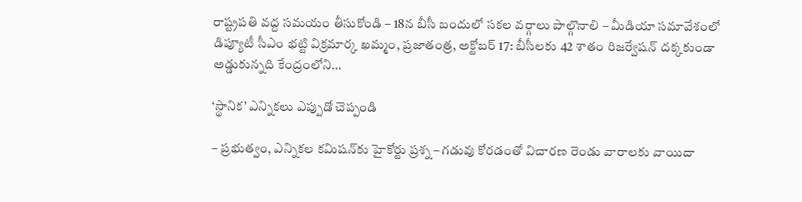రాష్ట్రపతి వద్ద సమయం తీసుకోండి – 18న బీసీ బందులో సకల వర్గాలు పాల్గొనాలి – మీడియా సమావేశంలో డిప్యూటీ సీఎం భట్టి విక్రమార్క ఖమ్మం, ప్రజాతంత్ర, అక్టోబర్‌ 17: బీసీలకు 42 శాతం రిజర్వేషన్‌ దక్కకుండా అడ్డుకున్నది కేంద్రంలోని…

‘స్థానిక’ ఎన్నికలు ఎప్పుడో చెప్పండి

– ప్రభుత్వం, ఎన్నికల కమిషన్‌కు హైకోర్టు ప్ర‌శ్న‌ – గడువు కోరడంతో విచారణ రెండు వారాలకు వాయిదా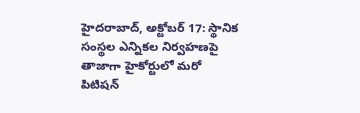హైదరాబాద్‌, అక్టోబర్‌ 17: స్థానిక సంస్థల ఎన్నికల నిర్వహణపై తాజాగా హైకోర్టులో మరో పిటిషన్‌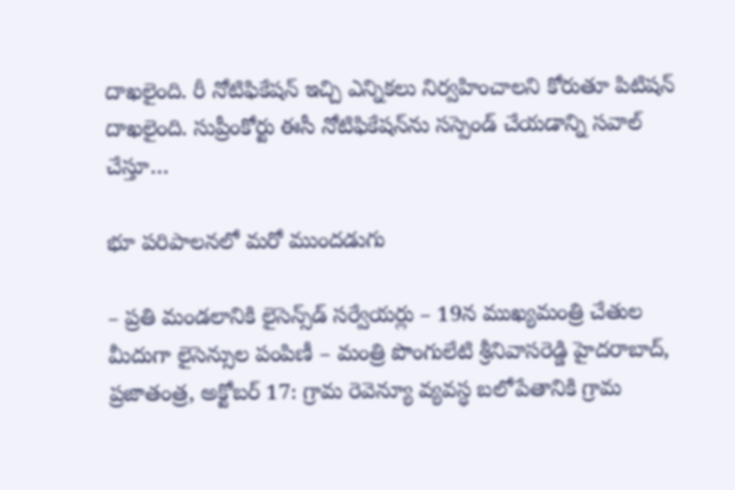దాఖలైంది. రీ నోటిఫికేషన్‌ ఇచ్చి ఎన్నికలు నిర్వహించాలని కోరుతూ పిటిషన్‌ దాఖలైంది. సుప్రీంకోర్టు ఈసీ నోటిఫికేషన్‌ను సస్పెండ్‌ చేయడాన్ని సవాల్‌ చేస్తూ…

భూ పరిపాలనలో మరో ముందడుగు

– ప్రతి మండలానికి లైసెన్స్‌డ్‌ సర్వేయర్లు – 19న ముఖ్యమంత్రి చేతుల మీదుగా లైసెన్సుల పంపిణీ – మంత్రి పొంగులేటి శ్రీనివాసరెడ్డి హైదరాబాద్‌, ప్రజాతంత్ర, అక్టోబర్‌ 17: గ్రామ రెవెన్యూ వ్యవస్ధ బలోపేతానికి గ్రామ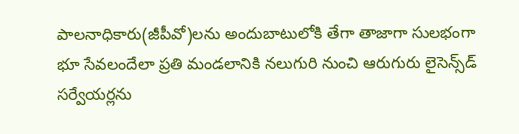పాలనాధికారు(జీపీవో)లను అందుబాటులోకి తేగా తాజాగా సులభంగా భూ సేవలందేలా ప్రతి మండలానికి నలుగురి నుంచి ఆరుగురు లైసెన్స్‌డ్‌ సర్వేయర్లను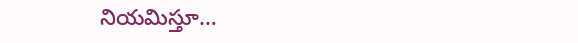నియమిస్తూ…